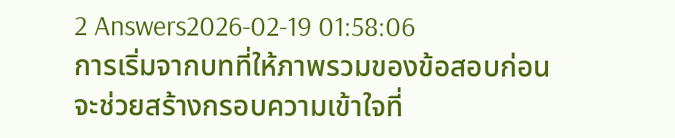2 Answers2026-02-19 01:58:06
การเริ่มจากบทที่ให้ภาพรวมของข้อสอบก่อนจะช่วยสร้างกรอบความเข้าใจที่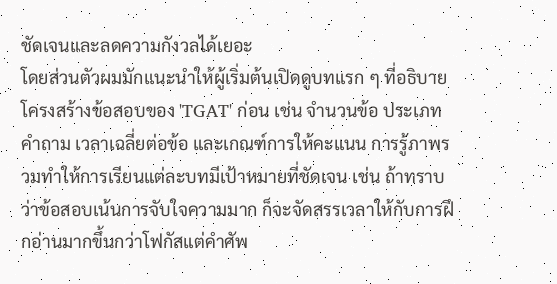ชัดเจนและลดความกังวลได้เยอะ
โดยส่วนตัวผมมักแนะนำให้ผู้เริ่มต้นเปิดดูบทแรก ๆ ที่อธิบายโครงสร้างข้อสอบของ 'TGAT' ก่อน เช่น จำนวนข้อ ประเภทคำถาม เวลาเฉลี่ยต่อข้อ และเกณฑ์การให้คะแนน การรู้ภาพรวมทำให้การเรียนแต่ละบทมีเป้าหมายที่ชัดเจน เช่น ถ้าทราบว่าข้อสอบเน้นการจับใจความมาก ก็จะจัดสรรเวลาให้กับการฝึกอ่านมากขึ้นกว่าโฟกัสแต่คำศัพ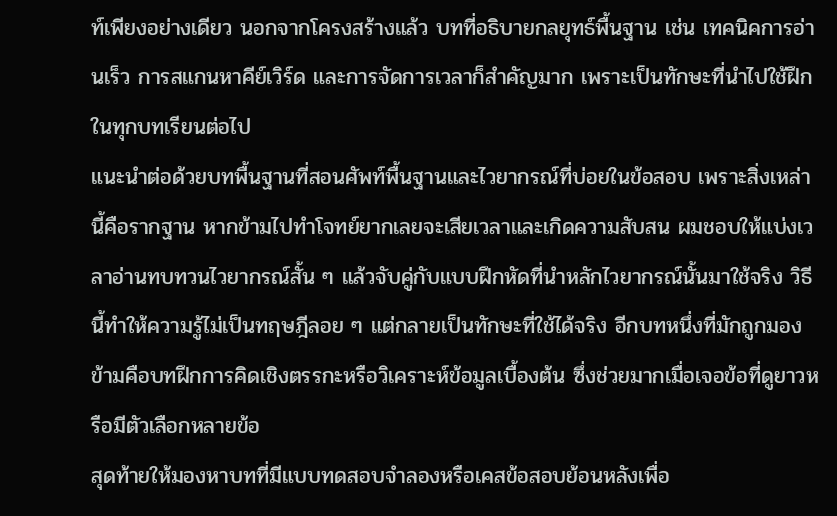ท์เพียงอย่างเดียว นอกจากโครงสร้างแล้ว บทที่อธิบายกลยุทธ์พื้นฐาน เช่น เทคนิคการอ่านเร็ว การสแกนหาคีย์เวิร์ด และการจัดการเวลาก็สำคัญมาก เพราะเป็นทักษะที่นำไปใช้ฝึกในทุกบทเรียนต่อไป
แนะนำต่อด้วยบทพื้นฐานที่สอนศัพท์พื้นฐานและไวยากรณ์ที่บ่อยในข้อสอบ เพราะสิ่งเหล่านี้คือรากฐาน หากข้ามไปทำโจทย์ยากเลยจะเสียเวลาและเกิดความสับสน ผมชอบให้แบ่งเวลาอ่านทบทวนไวยากรณ์สั้น ๆ แล้วจับคู่กับแบบฝึกหัดที่นำหลักไวยากรณ์นั้นมาใช้จริง วิธีนี้ทำให้ความรู้ไม่เป็นทฤษฎีลอย ๆ แต่กลายเป็นทักษะที่ใช้ได้จริง อีกบทหนึ่งที่มักถูกมองข้ามคือบทฝึกการคิดเชิงตรรกะหรือวิเคราะห์ข้อมูลเบื้องต้น ซึ่งช่วยมากเมื่อเจอข้อที่ดูยาวหรือมีตัวเลือกหลายข้อ
สุดท้ายให้มองหาบทที่มีแบบทดสอบจำลองหรือเคสข้อสอบย้อนหลังเพื่อ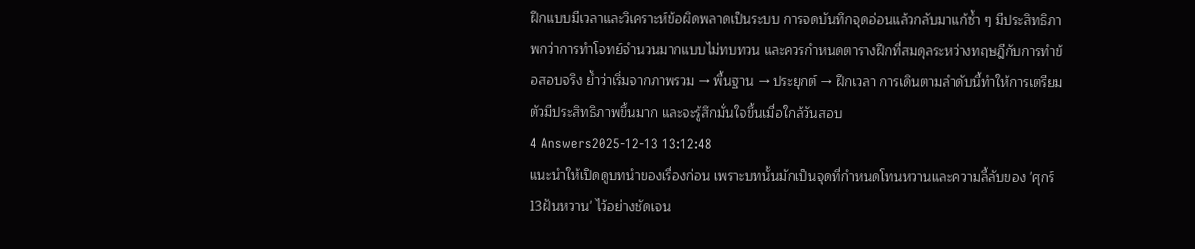ฝึกแบบมีเวลาและวิเคราะห์ข้อผิดพลาดเป็นระบบ การจดบันทึกจุดอ่อนแล้วกลับมาแก้ซ้ำ ๆ มีประสิทธิภาพกว่าการทำโจทย์จำนวนมากแบบไม่ทบทวน และควรกำหนดตารางฝึกที่สมดุลระหว่างทฤษฎีกับการทำข้อสอบจริง ย้ำว่าเริ่มจากภาพรวม → พื้นฐาน → ประยุกต์ → ฝึกเวลา การเดินตามลำดับนี้ทำให้การเตรียมตัวมีประสิทธิภาพขึ้นมาก และจะรู้สึกมั่นใจขึ้นเมื่อใกล้วันสอบ
4 Answers2025-12-13 13:12:48
แนะนำให้เปิดดูบทนำของเรื่องก่อน เพราะบทนั้นมักเป็นจุดที่กำหนดโทนหวานและความลี้ลับของ 'ศุกร์13ฝันหวาน' ไว้อย่างชัดเจน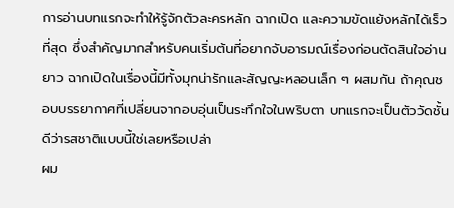การอ่านบทแรกจะทำให้รู้จักตัวละครหลัก ฉากเปิด และความขัดแย้งหลักได้เร็วที่สุด ซึ่งสำคัญมากสำหรับคนเริ่มต้นที่อยากจับอารมณ์เรื่องก่อนตัดสินใจอ่านยาว ฉากเปิดในเรื่องนี้มีทั้งมุกน่ารักและสัญญะหลอนเล็ก ๆ ผสมกัน ถ้าคุณชอบบรรยากาศที่เปลี่ยนจากอบอุ่นเป็นระทึกใจในพริบตา บทแรกจะเป็นตัววัดชั้นดีว่ารสชาติแบบนี้ใช่เลยหรือเปล่า
ผม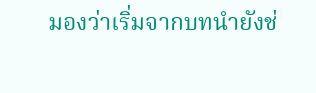มองว่าเริ่มจากบทนำยังช่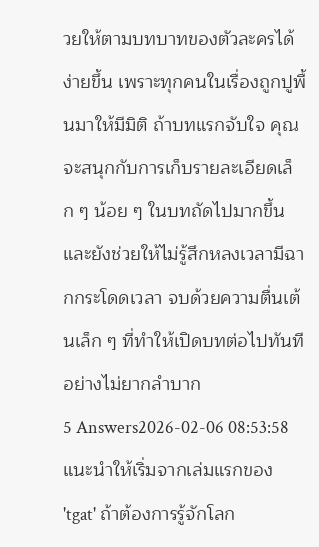วยให้ตามบทบาทของตัวละครได้ง่ายขึ้น เพราะทุกคนในเรื่องถูกปูพื้นมาให้มีมิติ ถ้าบทแรกจับใจ คุณจะสนุกกับการเก็บรายละเอียดเล็ก ๆ น้อย ๆ ในบทถัดไปมากขึ้น และยังช่วยให้ไม่รู้สึกหลงเวลามีฉากกระโดดเวลา จบด้วยความตื่นเต้นเล็ก ๆ ที่ทำให้เปิดบทต่อไปทันทีอย่างไม่ยากลำบาก
5 Answers2026-02-06 08:53:58
แนะนำให้เริ่มจากเล่มแรกของ 'tgat' ถ้าต้องการรู้จักโลก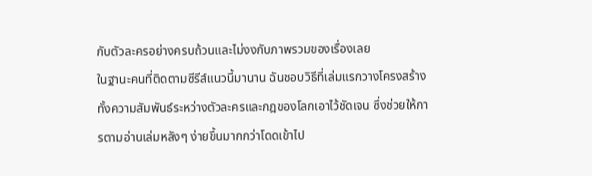กับตัวละครอย่างครบถ้วนและไม่งงกับภาพรวมของเรื่องเลย
ในฐานะคนที่ติดตามซีรีส์แนวนี้มานาน ฉันชอบวิธีที่เล่มแรกวางโครงสร้างทั้งความสัมพันธ์ระหว่างตัวละครและกฎของโลกเอาไว้ชัดเจน ซึ่งช่วยให้การตามอ่านเล่มหลังๆ ง่ายขึ้นมากกว่าโดดเข้าไป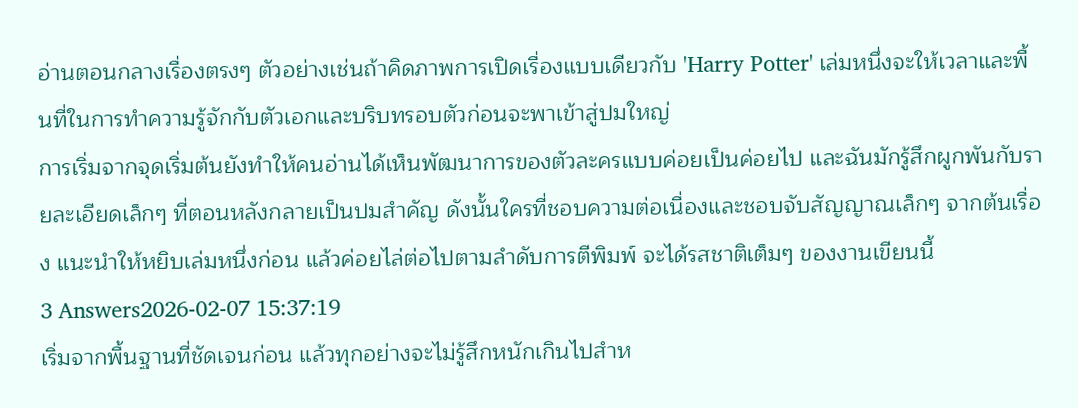อ่านตอนกลางเรื่องตรงๆ ตัวอย่างเช่นถ้าคิดภาพการเปิดเรื่องแบบเดียวกับ 'Harry Potter' เล่มหนึ่งจะให้เวลาและพื้นที่ในการทำความรู้จักกับตัวเอกและบริบทรอบตัวก่อนจะพาเข้าสู่ปมใหญ่
การเริ่มจากจุดเริ่มต้นยังทำให้คนอ่านได้เห็นพัฒนาการของตัวละครแบบค่อยเป็นค่อยไป และฉันมักรู้สึกผูกพันกับรายละเอียดเล็กๆ ที่ตอนหลังกลายเป็นปมสำคัญ ดังนั้นใครที่ชอบความต่อเนื่องและชอบจับสัญญาณเล็กๆ จากต้นเรื่อง แนะนำให้หยิบเล่มหนึ่งก่อน แล้วค่อยไล่ต่อไปตามลำดับการตีพิมพ์ จะได้รสชาติเต็มๆ ของงานเขียนนี้
3 Answers2026-02-07 15:37:19
เริ่มจากพื้นฐานที่ชัดเจนก่อน แล้วทุกอย่างจะไม่รู้สึกหนักเกินไปสำห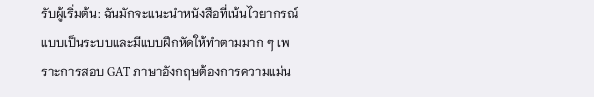รับผู้เริ่มต้น: ฉันมักจะแนะนำหนังสือที่เน้นไวยากรณ์แบบเป็นระบบและมีแบบฝึกหัดให้ทำตามมาก ๆ เพราะการสอบ GAT ภาษาอังกฤษต้องการความแม่น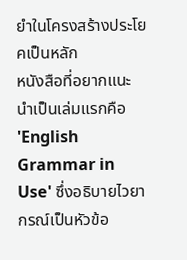ยำในโครงสร้างประโยคเป็นหลัก
หนังสือที่อยากแนะนำเป็นเล่มแรกคือ 'English Grammar in Use' ซึ่งอธิบายไวยากรณ์เป็นหัวข้อ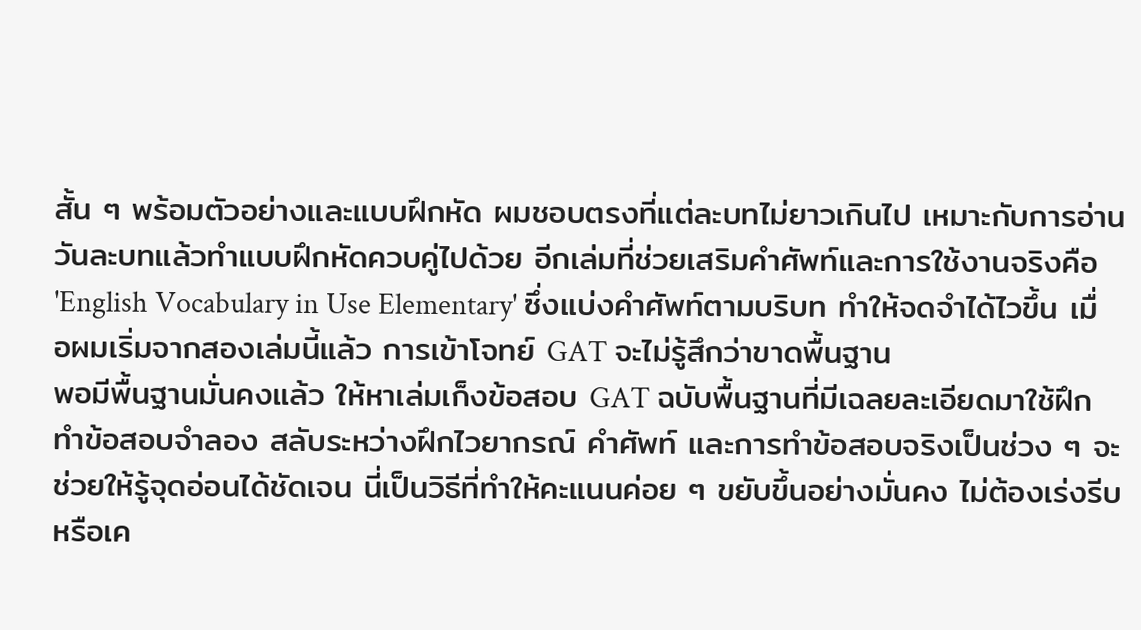สั้น ๆ พร้อมตัวอย่างและแบบฝึกหัด ผมชอบตรงที่แต่ละบทไม่ยาวเกินไป เหมาะกับการอ่านวันละบทแล้วทำแบบฝึกหัดควบคู่ไปด้วย อีกเล่มที่ช่วยเสริมคำศัพท์และการใช้งานจริงคือ 'English Vocabulary in Use Elementary' ซึ่งแบ่งคำศัพท์ตามบริบท ทำให้จดจำได้ไวขึ้น เมื่อผมเริ่มจากสองเล่มนี้แล้ว การเข้าโจทย์ GAT จะไม่รู้สึกว่าขาดพื้นฐาน
พอมีพื้นฐานมั่นคงแล้ว ให้หาเล่มเก็งข้อสอบ GAT ฉบับพื้นฐานที่มีเฉลยละเอียดมาใช้ฝึกทำข้อสอบจำลอง สลับระหว่างฝึกไวยากรณ์ คำศัพท์ และการทำข้อสอบจริงเป็นช่วง ๆ จะช่วยให้รู้จุดอ่อนได้ชัดเจน นี่เป็นวิธีที่ทำให้คะแนนค่อย ๆ ขยับขึ้นอย่างมั่นคง ไม่ต้องเร่งรีบหรือเค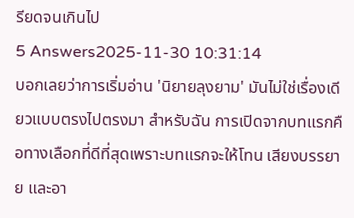รียดจนเกินไป
5 Answers2025-11-30 10:31:14
บอกเลยว่าการเริ่มอ่าน 'นิยายลุงยาม' มันไม่ใช่เรื่องเดียวแบบตรงไปตรงมา สำหรับฉัน การเปิดจากบทแรกคือทางเลือกที่ดีที่สุดเพราะบทแรกจะให้โทน เสียงบรรยาย และอา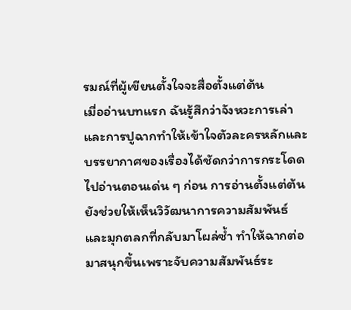รมณ์ที่ผู้เขียนตั้งใจจะสื่อตั้งแต่ต้น
เมื่ออ่านบทแรก ฉันรู้สึกว่าจังหวะการเล่าและการปูฉากทำให้เข้าใจตัวละครหลักและบรรยากาศของเรื่องได้ชัดกว่าการกระโดดไปอ่านตอนเด่น ๆ ก่อน การอ่านตั้งแต่ต้นยังช่วยให้เห็นวิวัฒนาการความสัมพันธ์และมุกตลกที่กลับมาโผล่ซ้ำ ทำให้ฉากต่อมาสนุกขึ้นเพราะจับความสัมพันธ์ระ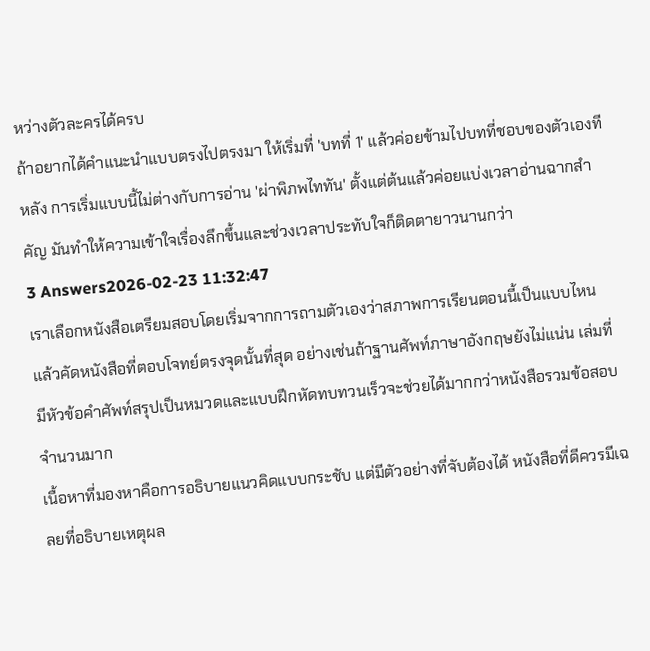หว่างตัวละครได้ครบ
ถ้าอยากได้คำแนะนำแบบตรงไปตรงมา ให้เริ่มที่ 'บทที่ 1' แล้วค่อยข้ามไปบทที่ชอบของตัวเองทีหลัง การเริ่มแบบนี้ไม่ต่างกับการอ่าน 'ผ่าพิภพไททัน' ตั้งแต่ต้นแล้วค่อยแบ่งเวลาอ่านฉากสำคัญ มันทำให้ความเข้าใจเรื่องลึกขึ้นและช่วงเวลาประทับใจก็ติดตายาวนานกว่า
3 Answers2026-02-23 11:32:47
เราเลือกหนังสือเตรียมสอบโดยเริ่มจากการถามตัวเองว่าสภาพการเรียนตอนนี้เป็นแบบไหน แล้วคัดหนังสือที่ตอบโจทย์ตรงจุดนั้นที่สุด อย่างเช่นถ้าฐานศัพท์ภาษาอังกฤษยังไม่แน่น เล่มที่มีหัวข้อคำศัพท์สรุปเป็นหมวดและแบบฝึกหัดทบทวนเร็วจะช่วยได้มากกว่าหนังสือรวมข้อสอบจำนวนมาก
เนื้อหาที่มองหาคือการอธิบายแนวคิดแบบกระชับ แต่มีตัวอย่างที่จับต้องได้ หนังสือที่ดีควรมีเฉลยที่อธิบายเหตุผล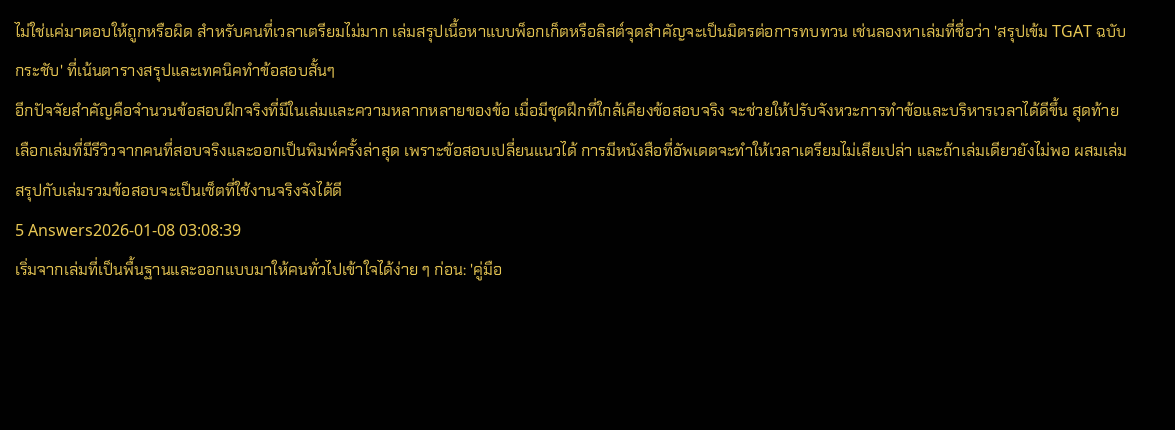ไม่ใช่แค่มาตอบให้ถูกหรือผิด สำหรับคนที่เวลาเตรียมไม่มาก เล่มสรุปเนื้อหาแบบพ็อกเก็ตหรือลิสต์จุดสำคัญจะเป็นมิตรต่อการทบทวน เช่นลองหาเล่มที่ชื่อว่า 'สรุปเข้ม TGAT ฉบับกระชับ' ที่เน้นตารางสรุปและเทคนิคทำข้อสอบสั้นๆ
อีกปัจจัยสำคัญคือจำนวนข้อสอบฝึกจริงที่มีในเล่มและความหลากหลายของข้อ เมื่อมีชุดฝึกที่ใกล้เคียงข้อสอบจริง จะช่วยให้ปรับจังหวะการทำข้อและบริหารเวลาได้ดีขึ้น สุดท้ายเลือกเล่มที่มีรีวิวจากคนที่สอบจริงและออกเป็นพิมพ์ครั้งล่าสุด เพราะข้อสอบเปลี่ยนแนวได้ การมีหนังสือที่อัพเดตจะทำให้เวลาเตรียมไม่เสียเปล่า และถ้าเล่มเดียวยังไม่พอ ผสมเล่มสรุปกับเล่มรวมข้อสอบจะเป็นเซ็ตที่ใช้งานจริงจังได้ดี
5 Answers2026-01-08 03:08:39
เริ่มจากเล่มที่เป็นพื้นฐานและออกแบบมาให้คนทั่วไปเข้าใจได้ง่าย ๆ ก่อน: 'คู่มือ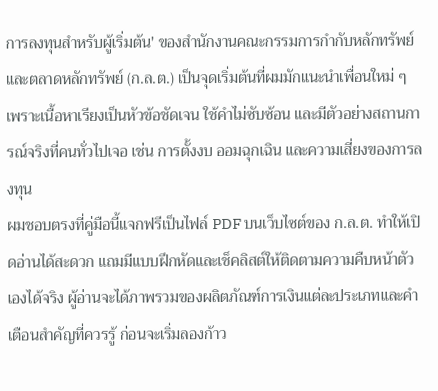การลงทุนสำหรับผู้เริ่มต้น' ของสำนักงานคณะกรรมการกำกับหลักทรัพย์และตลาดหลักทรัพย์ (ก.ล.ต.) เป็นจุดเริ่มต้นที่ผมมักแนะนำเพื่อนใหม่ ๆ เพราะเนื้อหาเรียงเป็นหัวข้อชัดเจน ใช้คำไม่ซับซ้อน และมีตัวอย่างสถานการณ์จริงที่คนทั่วไปเจอ เช่น การตั้งงบ ออมฉุกเฉิน และความเสี่ยงของการลงทุน
ผมชอบตรงที่คู่มือนี้แจกฟรีเป็นไฟล์ PDF บนเว็บไซต์ของ ก.ล.ต. ทำให้เปิดอ่านได้สะดวก แถมมีแบบฝึกหัดและเช็คลิสต์ให้ติดตามความคืบหน้าตัวเองได้จริง ผู้อ่านจะได้ภาพรวมของผลิตภัณฑ์การเงินแต่ละประเภทและคำเตือนสำคัญที่ควรรู้ ก่อนจะเริ่มลองก้าว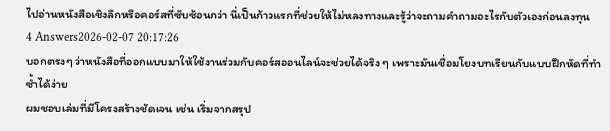ไปอ่านหนังสือเชิงลึกหรือคอร์สที่ซับซ้อนกว่า นี่เป็นก้าวแรกที่ช่วยให้ไม่หลงทางและรู้ว่าจะถามคำถามอะไรกับตัวเองก่อนลงทุน
4 Answers2026-02-07 20:17:26
บอกตรงๆ ว่าหนังสือที่ออกแบบมาให้ใช้งานร่วมกับคอร์สออนไลน์จะช่วยได้จริง ๆ เพราะมันเชื่อมโยงบทเรียนกับแบบฝึกหัดที่ทำซ้ำได้ง่าย
ผมชอบเล่มที่มีโครงสร้างชัดเจน เช่น เริ่มจากสรุป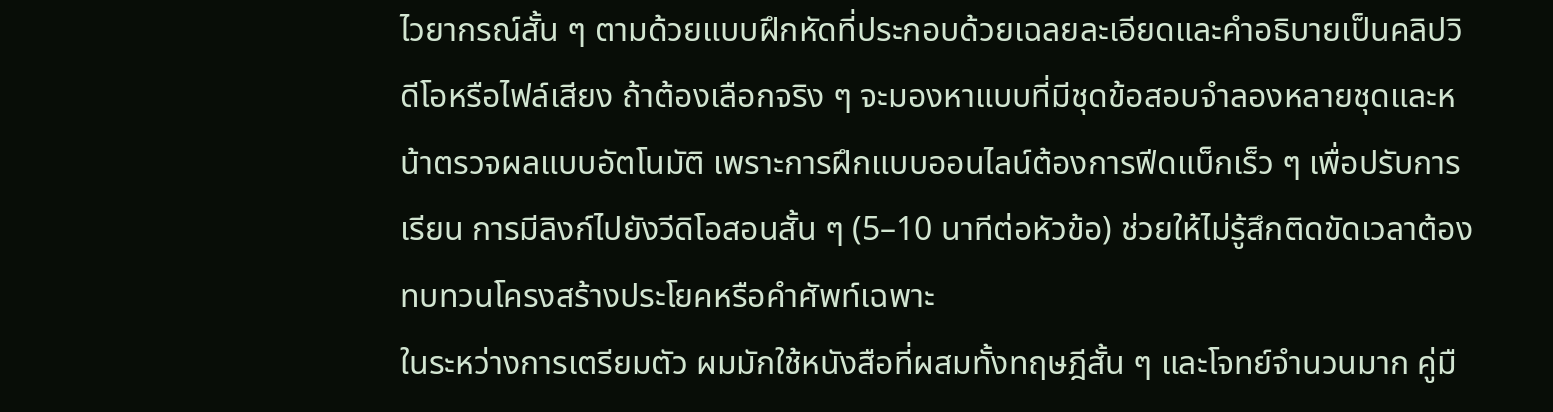ไวยากรณ์สั้น ๆ ตามด้วยแบบฝึกหัดที่ประกอบด้วยเฉลยละเอียดและคำอธิบายเป็นคลิปวิดีโอหรือไฟล์เสียง ถ้าต้องเลือกจริง ๆ จะมองหาแบบที่มีชุดข้อสอบจำลองหลายชุดและหน้าตรวจผลแบบอัตโนมัติ เพราะการฝึกแบบออนไลน์ต้องการฟีดแบ็กเร็ว ๆ เพื่อปรับการเรียน การมีลิงก์ไปยังวีดิโอสอนสั้น ๆ (5–10 นาทีต่อหัวข้อ) ช่วยให้ไม่รู้สึกติดขัดเวลาต้องทบทวนโครงสร้างประโยคหรือคำศัพท์เฉพาะ
ในระหว่างการเตรียมตัว ผมมักใช้หนังสือที่ผสมทั้งทฤษฎีสั้น ๆ และโจทย์จำนวนมาก คู่มื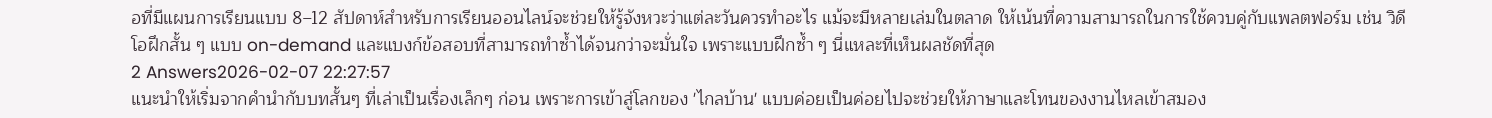อที่มีแผนการเรียนแบบ 8–12 สัปดาห์สำหรับการเรียนออนไลน์จะช่วยให้รู้จังหวะว่าแต่ละวันควรทำอะไร แม้จะมีหลายเล่มในตลาด ให้เน้นที่ความสามารถในการใช้ควบคู่กับแพลตฟอร์ม เช่น วิดีโอฝึกสั้น ๆ แบบ on-demand และแบงก์ข้อสอบที่สามารถทำซ้ำได้จนกว่าจะมั่นใจ เพราะแบบฝึกซ้ำ ๆ นี่แหละที่เห็นผลชัดที่สุด
2 Answers2026-02-07 22:27:57
แนะนำให้เริ่มจากคำนำกับบทสั้นๆ ที่เล่าเป็นเรื่องเล็กๆ ก่อน เพราะการเข้าสู่โลกของ 'ไกลบ้าน' แบบค่อยเป็นค่อยไปจะช่วยให้ภาษาและโทนของงานไหลเข้าสมอง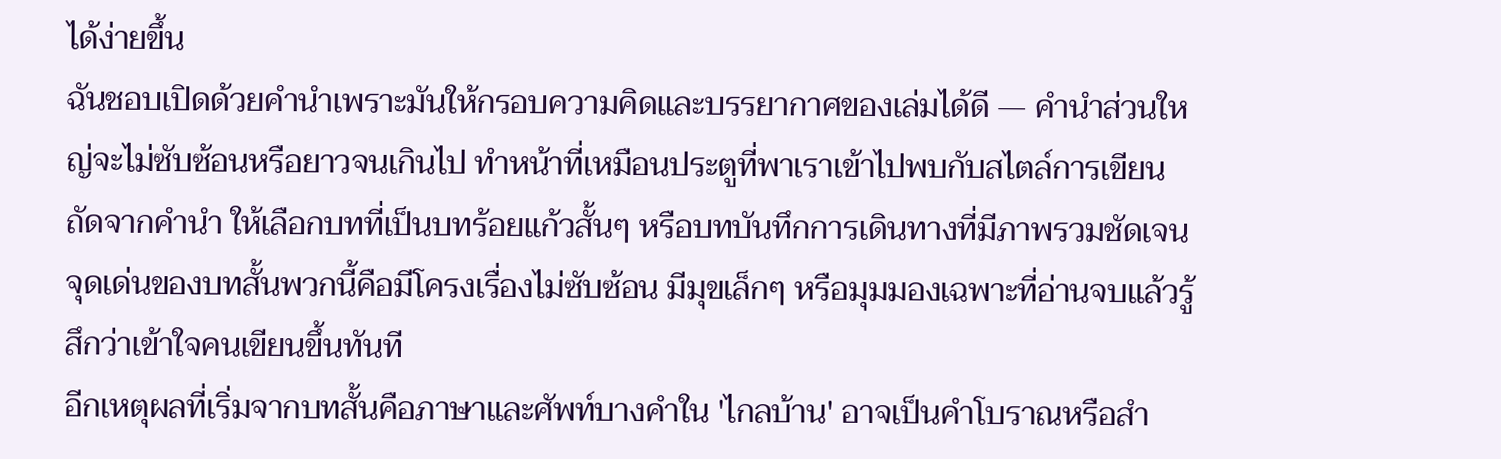ได้ง่ายขึ้น
ฉันชอบเปิดด้วยคำนำเพราะมันให้กรอบความคิดและบรรยากาศของเล่มได้ดี — คำนำส่วนใหญ่จะไม่ซับซ้อนหรือยาวจนเกินไป ทำหน้าที่เหมือนประตูที่พาเราเข้าไปพบกับสไตล์การเขียน ถัดจากคำนำ ให้เลือกบทที่เป็นบทร้อยแก้วสั้นๆ หรือบทบันทึกการเดินทางที่มีภาพรวมชัดเจน จุดเด่นของบทสั้นพวกนี้คือมีโครงเรื่องไม่ซับซ้อน มีมุขเล็กๆ หรือมุมมองเฉพาะที่อ่านจบแล้วรู้สึกว่าเข้าใจคนเขียนขึ้นทันที
อีกเหตุผลที่เริ่มจากบทสั้นคือภาษาและศัพท์บางคำใน 'ไกลบ้าน' อาจเป็นคำโบราณหรือสำ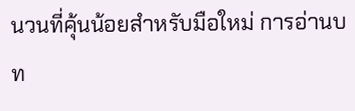นวนที่คุ้นน้อยสำหรับมือใหม่ การอ่านบท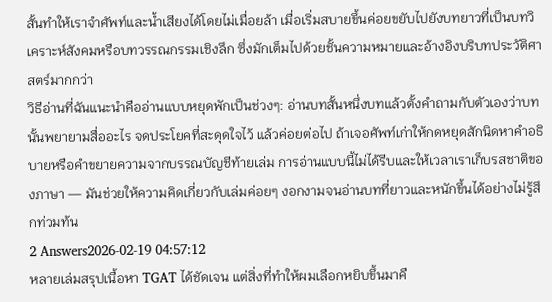สั้นทำให้เราจำศัพท์และน้ำเสียงได้โดยไม่เมื่อยล้า เมื่อเริ่มสบายขึ้นค่อยขยับไปยังบทยาวที่เป็นบทวิเคราะห์สังคมหรือบทวรรณกรรมเชิงลึก ซึ่งมักเต็มไปด้วยชั้นความหมายและอ้างอิงบริบทประวัติศาสตร์มากกว่า
วิธีอ่านที่ฉันแนะนำคืออ่านแบบหยุดพักเป็นช่วงๆ: อ่านบทสั้นหนึ่งบทแล้วตั้งคำถามกับตัวเองว่าบทนั้นพยายามสื่ออะไร จดประโยคที่สะดุดใจไว้ แล้วค่อยต่อไป ถ้าเจอศัพท์เก่าให้กดหยุดสักนิดหาคำอธิบายหรือคำขยายความจากบรรณบัญชีท้ายเล่ม การอ่านแบบนี้ไม่ได้รีบและให้เวลาเราเก็บรสชาติของภาษา — มันช่วยให้ความคิดเกี่ยวกับเล่มค่อยๆ งอกงามจนอ่านบทที่ยาวและหนักขึ้นได้อย่างไม่รู้สึกท่วมท้น
2 Answers2026-02-19 04:57:12
หลายเล่มสรุปเนื้อหา TGAT ได้ชัดเจน แต่สิ่งที่ทำให้ผมเลือกหยิบขึ้นมาคื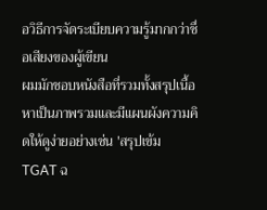อวิธีการจัดระเบียบความรู้มากกว่าชื่อเสียงของผู้เขียน
ผมมักชอบหนังสือที่รวมทั้งสรุปเนื้อหาเป็นภาพรวมและมีแผนผังความคิดให้ดูง่ายอย่างเช่น 'สรุปเข้ม TGAT ฉ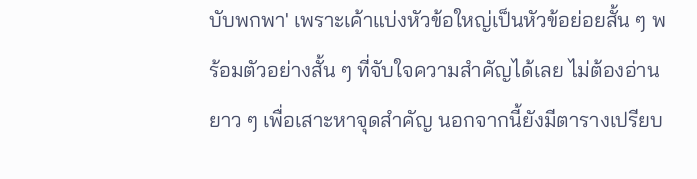บับพกพา' เพราะเค้าแบ่งหัวข้อใหญ่เป็นหัวข้อย่อยสั้น ๆ พร้อมตัวอย่างสั้น ๆ ที่จับใจความสำคัญได้เลย ไม่ต้องอ่านยาว ๆ เพื่อเสาะหาจุดสำคัญ นอกจากนี้ยังมีตารางเปรียบ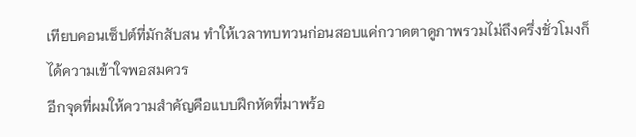เทียบคอนเซ็ปต์ที่มักสับสน ทำให้เวลาทบทวนก่อนสอบแค่กวาดตาดูภาพรวมไม่ถึงครึ่งชั่วโมงก็ได้ความเข้าใจพอสมควร
อีกจุดที่ผมให้ความสำคัญคือแบบฝึกหัดที่มาพร้อ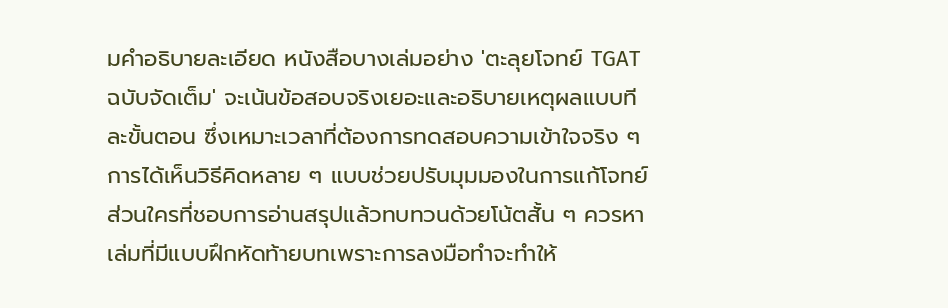มคำอธิบายละเอียด หนังสือบางเล่มอย่าง 'ตะลุยโจทย์ TGAT ฉบับจัดเต็ม' จะเน้นข้อสอบจริงเยอะและอธิบายเหตุผลแบบทีละขั้นตอน ซึ่งเหมาะเวลาที่ต้องการทดสอบความเข้าใจจริง ๆ การได้เห็นวิธีคิดหลาย ๆ แบบช่วยปรับมุมมองในการแก้โจทย์ ส่วนใครที่ชอบการอ่านสรุปแล้วทบทวนด้วยโน้ตสั้น ๆ ควรหาเล่มที่มีแบบฝึกหัดท้ายบทเพราะการลงมือทำจะทำให้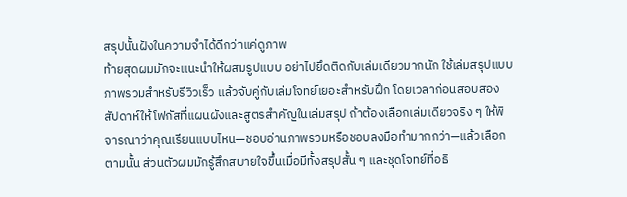สรุปนั้นฝังในความจำได้ดีกว่าแค่ดูภาพ
ท้ายสุดผมมักจะแนะนำให้ผสมรูปแบบ อย่าไปยึดติดกับเล่มเดียวมากนัก ใช้เล่มสรุปแบบภาพรวมสำหรับรีวิวเร็ว แล้วจับคู่กับเล่มโจทย์เยอะสำหรับฝึก โดยเวลาก่อนสอบสองสัปดาห์ให้โฟกัสที่แผนผังและสูตรสำคัญในเล่มสรุป ถ้าต้องเลือกเล่มเดียวจริง ๆ ให้พิจารณาว่าคุณเรียนแบบไหน—ชอบอ่านภาพรวมหรือชอบลงมือทำมากกว่า—แล้วเลือกตามนั้น ส่วนตัวผมมักรู้สึกสบายใจขึ้นเมื่อมีทั้งสรุปสั้น ๆ และชุดโจทย์ที่อธิ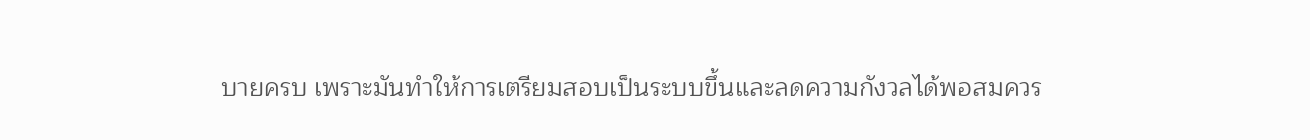บายครบ เพราะมันทำให้การเตรียมสอบเป็นระบบขึ้นและลดความกังวลได้พอสมควร